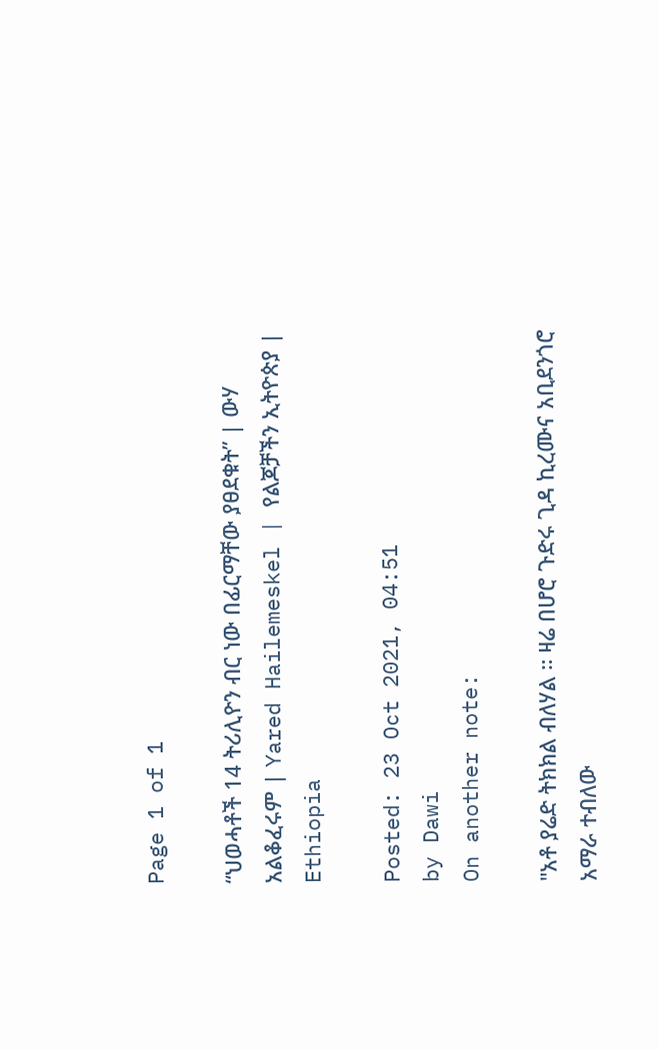Page 1 of 1

“ህወሓቶች 14 ትሪሊዮን ብር ነው በፊርማቸው ያፀደቁት” | ውሃ አልቆፈሩም | Yared Hailemeskel | የልጆቻችን ኢትዮጵያ | Ethiopia

Posted: 23 Oct 2021, 04:51
by Dawi
On another note:

"አቶ ያሬድ ትክክል ብለሃል ። ዛሬ በሆሮ ጉድሩ ጊዳ ኪረሙና አቢደንጎሮ አማራ ተብለው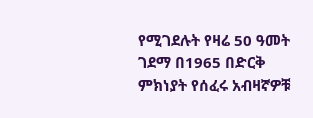የሚገደሉት የዛሬ 50 ዓመት ገደማ በ1965 በድርቅ ምክነያት የሰፈሩ አብዛኛዎቹ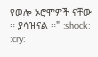የወሎ ኦሮሞዎች ናቸው ። ያሳዝናል ።" :shock: :cry: